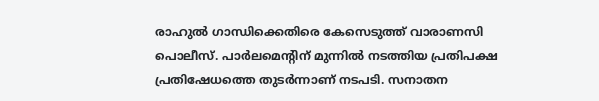രാഹുൽ ഗാന്ധിക്കെതിരെ കേസെടുത്ത് വാരാണസി പൊലീസ്. പാർലമെൻ്റിന് മുന്നിൽ നടത്തിയ പ്രതിപക്ഷ പ്രതിഷേധത്തെ തുടർന്നാണ് നടപടി. സനാതന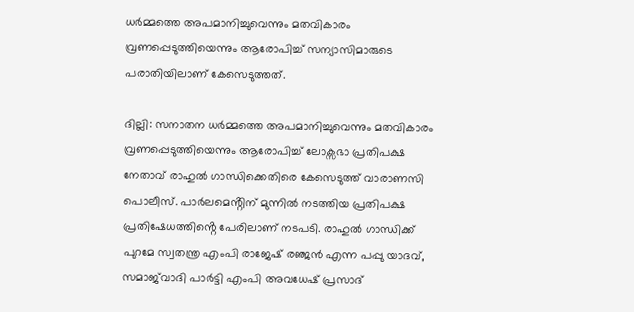ധർമ്മത്തെ അപമാനിച്ചുവെന്നും മതവികാരം വ്രണപ്പെടുത്തിയെന്നും ആരോപിച്ച് സന്യാസിമാരുടെ പരാതിയിലാണ് കേസെടുത്തത്.

ദില്ലി: സനാതന ധർമ്മത്തെ അപമാനിച്ചുവെന്നും മതവികാരം വ്രണപ്പെടുത്തിയെന്നും ആരോപിച്ച് ലോക്സഭാ പ്രതിപക്ഷ നേതാവ് രാഹുൽ ഗാന്ധിക്കെതിരെ കേസെടുത്ത് വാരാണസി പൊലീസ്. പാർലമെൻ്റിന് മുന്നിൽ നടത്തിയ പ്രതിപക്ഷ പ്രതിഷേധത്തിൻ്റെ പേരിലാണ് നടപടി. രാഹുൽ ഗാന്ധിക്ക് പുറമേ സ്വതന്ത്ര എംപി രാജേഷ് രഞ്ജൻ എന്ന പപ്പു യാദവ്, സമാജ്‍വാദി പാ‍ർട്ടി എംപി അവധേഷ് പ്രസാദ്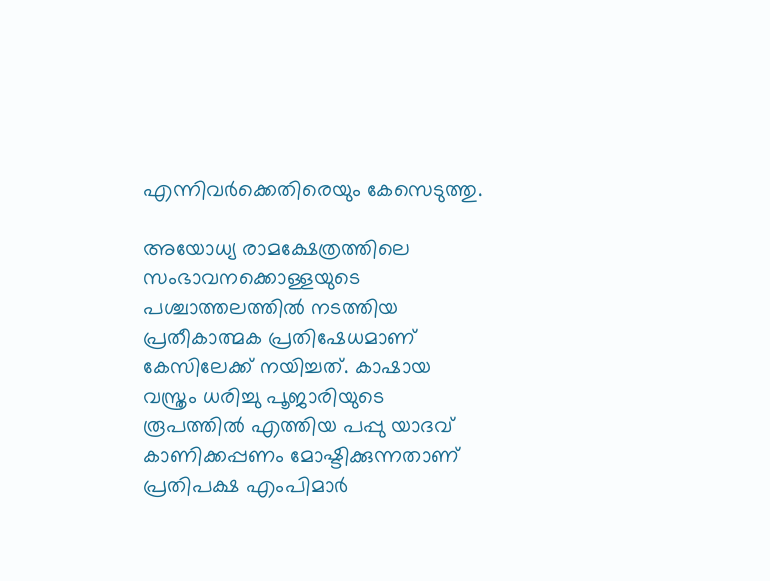എന്നിവർക്കെതിരെയും കേസെടുത്തു.

അയോധ്യ രാമക്ഷേത്രത്തിലെ സംഭാവനക്കൊള്ളയുടെ പശ്ചാത്തലത്തിൽ നടത്തിയ പ്രതീകാത്മക പ്രതിഷേധമാണ് കേസിലേക്ക് നയിച്ചത്. കാഷായ വസ്ത്രം ധരിച്ചു പൂജാരിയുടെ രൂപത്തിൽ എത്തിയ പപ്പു യാദവ് കാണിക്കപ്പണം മോഷ്ടിക്കുന്നതാണ് പ്രതിപക്ഷ എംപിമാ‍‍ർ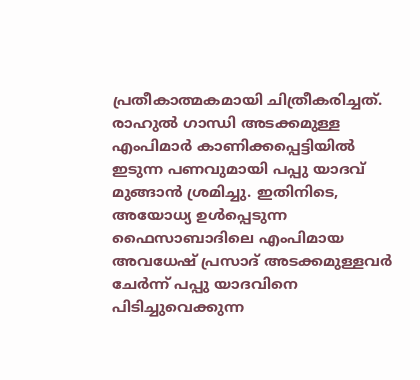പ്രതീകാത്മകമായി ചിത്രീകരിച്ചത്. രാഹുൽ ഗാന്ധി അടക്കമുള്ള എംപിമാർ കാണിക്കപ്പെട്ടിയിൽ ഇടുന്ന പണവുമായി പപ്പു യാദവ് മുങ്ങാൻ ശ്രമിച്ചു. ഇതിനിടെ, അയോധ്യ ഉൾപ്പെടുന്ന ഫൈസാബാദിലെ എംപിമായ അവധേഷ് പ്രസാദ് അടക്കമുള്ളവർ ചേർന്ന് പപ്പു യാദവിനെ പിടിച്ചുവെക്കുന്ന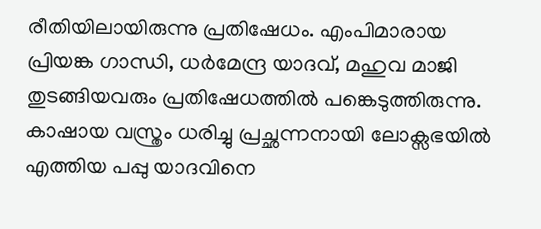രീതിയിലായിരുന്നു പ്രതിഷേധം. എംപിമാരായ പ്രിയങ്ക ഗാന്ധി, ധർമേന്ദ്ര യാദവ്, മഹുവ മാജി തുടങ്ങിയവരും പ്രതിഷേധത്തിൽ പങ്കെടുത്തിരുന്നു. കാഷായ വസ്ത്രം ധരിച്ചു പ്രച്ഛന്നനായി ലോക്സഭയിൽ എത്തിയ പപ്പു യാദവിനെ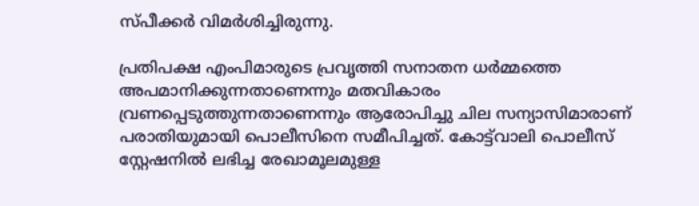സ്പീക്കർ വിമർശിച്ചിരുന്നു.

പ്രതിപക്ഷ എംപിമാരുടെ പ്രവൃത്തി സനാതന ധർമ്മത്തെ അപമാനിക്കുന്നതാണെന്നും മതവികാരം വ്രണപ്പെടുത്തുന്നതാണെന്നും ആരോപിച്ചു ചില സന്യാസിമാരാണ് പരാതിയുമായി പൊലീസിനെ സമീപിച്ചത്. കോട്ട്‍വാലി പൊലീസ് സ്റ്റേഷനിൽ ലഭിച്ച രേഖാമൂലമുള്ള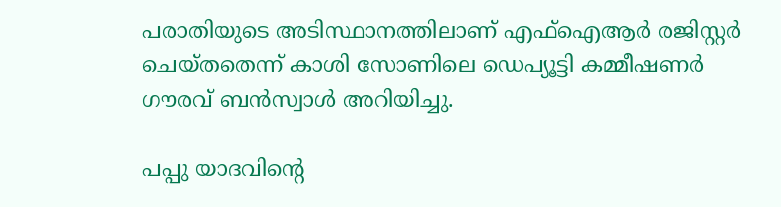പരാതിയുടെ അടിസ്ഥാനത്തിലാണ് എഫ്ഐആർ രജിസ്റ്റർ ചെയ്തതെന്ന് കാശി സോണിലെ ഡെപ്യൂട്ടി കമ്മീഷണർ ഗൗരവ് ബൻസ്വാൾ അറിയിച്ചു.

പപ്പു യാദവിന്റെ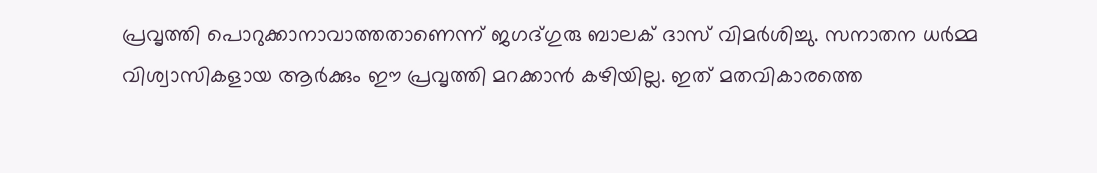പ്രവൃത്തി പൊറുക്കാനാവാത്തതാണെന്ന് ജഗദ്ഗുരു ബാലക് ദാസ് വിമർശിച്ചു. സനാതന ധർമ്മ വിശ്വാസികളായ ആർക്കും ഈ പ്രവൃത്തി മറക്കാൻ കഴിയില്ല. ഇത് മതവികാരത്തെ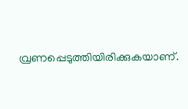വ്രണപ്പെടുത്തിയിരിക്കുകയാണ്.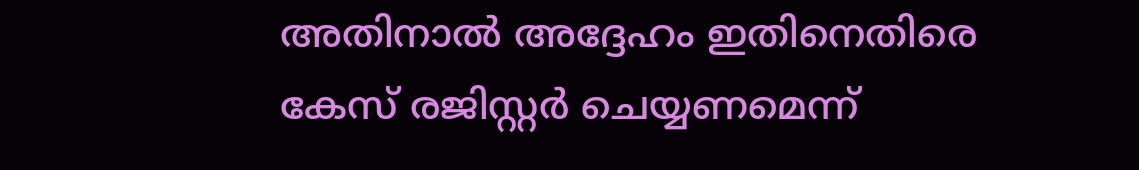അതിനാൽ അദ്ദേഹം ഇതിനെതിരെ കേസ് രജിസ്റ്റർ ചെയ്യണമെന്ന്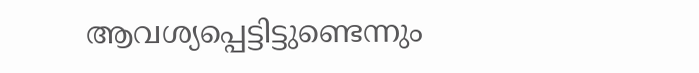ആവശ്യപ്പെട്ടിട്ടുണ്ടെന്നും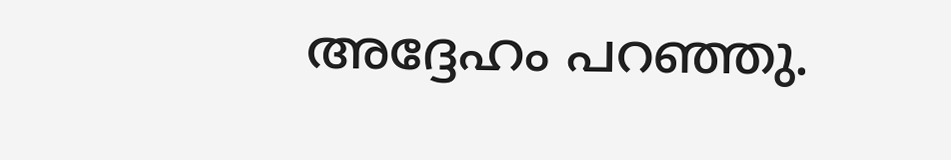അദ്ദേഹം പറഞ്ഞു.